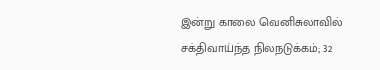இன்று காலை வெனிசுலாவில் சக்திவாய்ந்த நிலநடுக்கம்; 32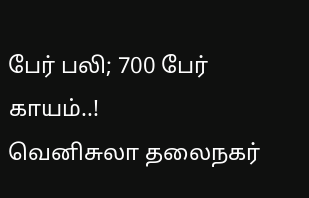பேர் பலி; 700 பேர் காயம்..!
வெனிசுலா தலைநகர்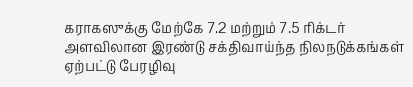கராகஸுக்கு மேற்கே 7.2 மற்றும் 7.5 ரிக்டர் அளவிலான இரண்டு சக்திவாய்ந்த நிலநடுக்கங்கள் ஏற்பட்டு பேரழிவு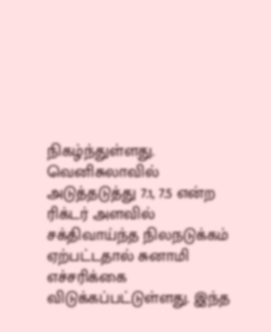நிகழ்ந்துள்ளது.
வெனிசுலாவில் அடுத்தடுத்து 7.1, 7.5 என்ற ரிக்டர் அளவில் சக்திவாய்ந்த நிலநடுக்கம் ஏற்பட்டதால் சுனாமி எச்சரிக்கை விடுக்கப்பட்டுள்ளது. இந்த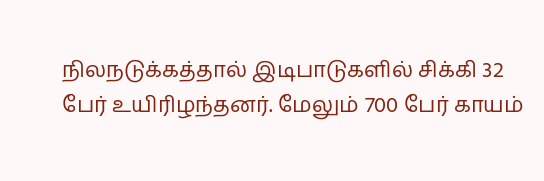நிலநடுக்கத்தால் இடிபாடுகளில் சிக்கி 32 பேர் உயிரிழந்தனர். மேலும் 700 பேர் காயம்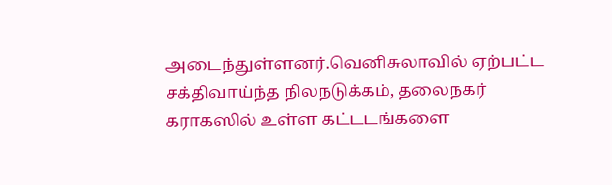அடைந்துள்ளனர்.வெனிசுலாவில் ஏற்பட்ட சக்திவாய்ந்த நிலநடுக்கம், தலைநகர் கராகஸில் உள்ள கட்டடங்களை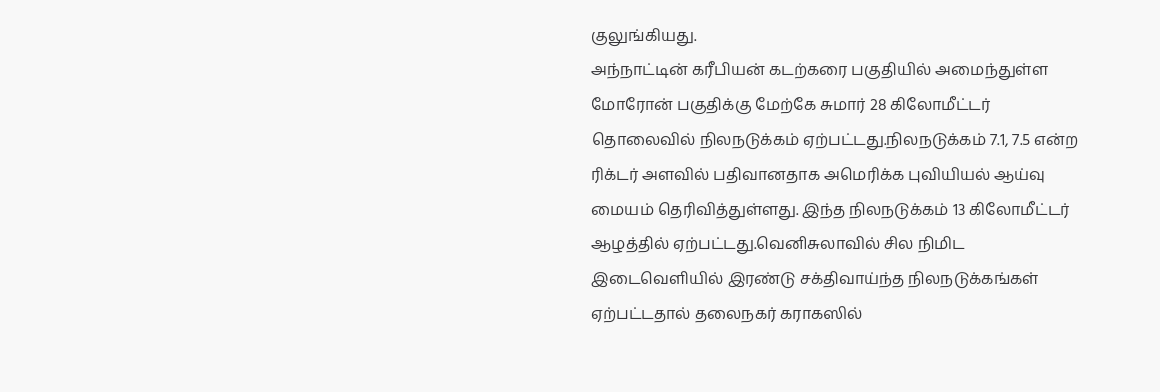குலுங்கியது.
அந்நாட்டின் கரீபியன் கடற்கரை பகுதியில் அமைந்துள்ள மோரோன் பகுதிக்கு மேற்கே சுமார் 28 கிலோமீட்டர் தொலைவில் நிலநடுக்கம் ஏற்பட்டது.நிலநடுக்கம் 7.1, 7.5 என்ற ரிக்டர் அளவில் பதிவானதாக அமெரிக்க புவியியல் ஆய்வு மையம் தெரிவித்துள்ளது. இந்த நிலநடுக்கம் 13 கிலோமீட்டர் ஆழத்தில் ஏற்பட்டது.வெனிசுலாவில் சில நிமிட இடைவெளியில் இரண்டு சக்திவாய்ந்த நிலநடுக்கங்கள் ஏற்பட்டதால் தலைநகர் கராகஸில்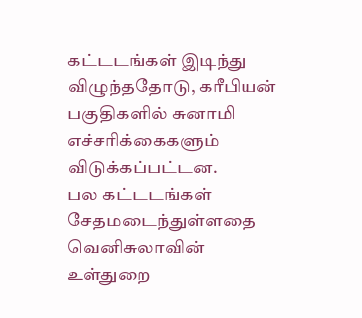கட்டடங்கள் இடிந்து விழுந்ததோடு, கரீபியன் பகுதிகளில் சுனாமி எச்சரிக்கைகளும் விடுக்கப்பட்டன.
பல கட்டடங்கள் சேதமடைந்துள்ளதை வெனிசுலாவின் உள்துறை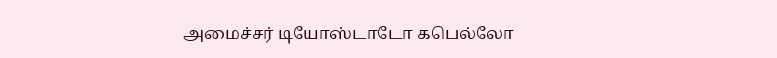அமைச்சர் டியோஸ்டாடோ கபெல்லோ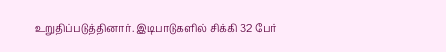உறுதிப்படுத்தினார். இடிபாடுகளில் சிக்கி 32 பேர்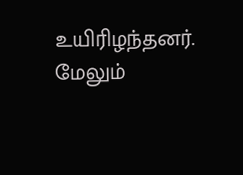உயிரிழந்தனர். மேலும்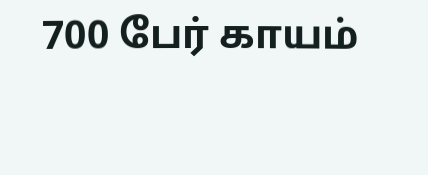700 பேர் காயம்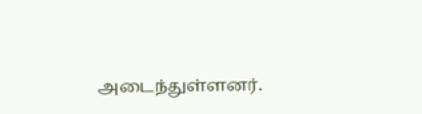அடைந்துள்ளனர்.